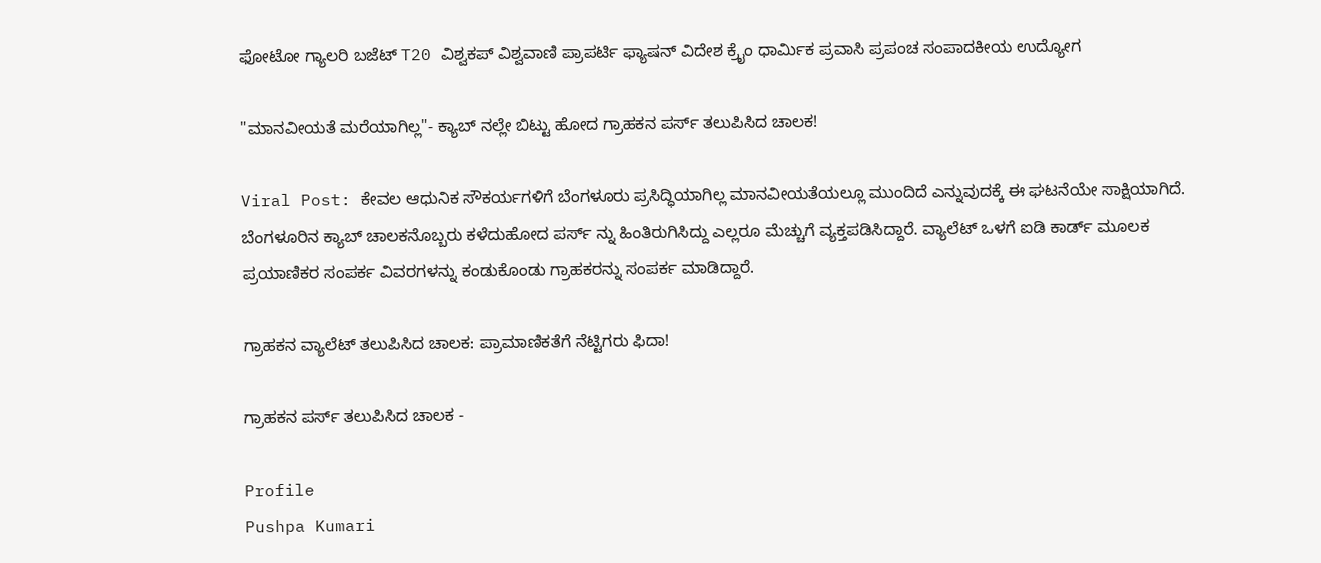ಫೋಟೋ ಗ್ಯಾಲರಿ ಬಜೆಟ್ T20 ವಿಶ್ವಕಪ್ ವಿಶ್ವವಾಣಿ ಪ್ರಾಪರ್ಟಿ ಫ್ಯಾಷನ್ ವಿದೇಶ ಕ್ರೈಂ ಧಾರ್ಮಿಕ ಪ್ರವಾಸಿ ಪ್ರಪಂಚ ಸಂಪಾದಕೀಯ ಉದ್ಯೋಗ

"ಮಾನವೀಯತೆ ಮರೆಯಾಗಿಲ್ಲ"- ಕ್ಯಾಬ್ ನಲ್ಲೇ ಬಿಟ್ಟು ಹೋದ ಗ್ರಾಹಕನ ಪರ್ಸ್ ತಲುಪಿಸಿದ ಚಾಲಕ!

Viral Post: ಕೇವಲ ಆಧುನಿಕ ಸೌಕರ್ಯಗಳಿಗೆ ಬೆಂಗಳೂರು ಪ್ರಸಿದ್ಧಿಯಾಗಿಲ್ಲ ಮಾನವೀಯತೆಯಲ್ಲೂ ಮುಂದಿದೆ ಎನ್ನುವುದಕ್ಕೆ ಈ ಘಟನೆಯೇ ಸಾಕ್ಷಿಯಾಗಿದೆ. ಬೆಂಗಳೂರಿನ ಕ್ಯಾಬ್ ಚಾಲಕನೊಬ್ಬರು‌ ಕಳೆದುಹೋದ ಪರ್ಸ್ ನ್ನು ಹಿಂತಿರುಗಿಸಿದ್ದು ಎಲ್ಲರೂ ಮೆಚ್ಚುಗೆ ವ್ಯಕ್ತಪಡಿಸಿದ್ದಾರೆ. ವ್ಯಾಲೆಟ್ ಒಳಗೆ ಐಡಿ ಕಾರ್ಡ್ ಮೂಲಕ ಪ್ರಯಾಣಿಕರ ಸಂಪರ್ಕ ವಿವರಗಳನ್ನು ಕಂಡುಕೊಂಡು ಗ್ರಾಹಕರನ್ನು ಸಂಪರ್ಕ ಮಾಡಿದ್ದಾರೆ.

ಗ್ರಾಹಕನ ವ್ಯಾಲೆಟ್ ತಲುಪಿಸಿದ ಚಾಲಕ: ಪ್ರಾಮಾಣಿಕತೆಗೆ ನೆಟ್ಟಿಗರು ಫಿದಾ!

ಗ್ರಾಹಕನ ಪರ್ಸ್ ತಲುಪಿಸಿದ ಚಾಲಕ -

Profile
Pushpa Kumari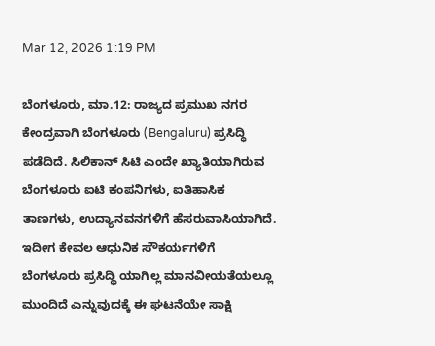Mar 12, 2026 1:19 PM

ಬೆಂಗಳೂರು, ಮಾ.12: ರಾಜ್ಯದ ಪ್ರಮುಖ ನಗರ ಕೇಂದ್ರವಾಗಿ ಬೆಂಗಳೂರು (Bengaluru) ಪ್ರಸಿದ್ಧಿ ಪಡೆದಿದೆ. ಸಿಲಿಕಾನ್ ಸಿಟಿ ಎಂದೇ ಖ್ಯಾತಿಯಾಗಿರುವ ಬೆಂಗಳೂರು ಐಟಿ ಕಂಪನಿಗಳು, ಐತಿಹಾಸಿಕ ತಾಣಗಳು, ಉದ್ಯಾನವನಗಳಿಗೆ ಹೆಸರುವಾಸಿಯಾಗಿದೆ. ಇದೀಗ ಕೇವಲ ಆಧುನಿಕ ಸೌಕರ್ಯಗಳಿಗೆ ಬೆಂಗಳೂರು ಪ್ರಸಿದ್ಧಿ ಯಾಗಿಲ್ಲ ಮಾನವೀಯತೆಯಲ್ಲೂ ಮುಂದಿದೆ ಎನ್ನುವುದಕ್ಕೆ ಈ ಘಟನೆಯೇ ಸಾಕ್ಷಿ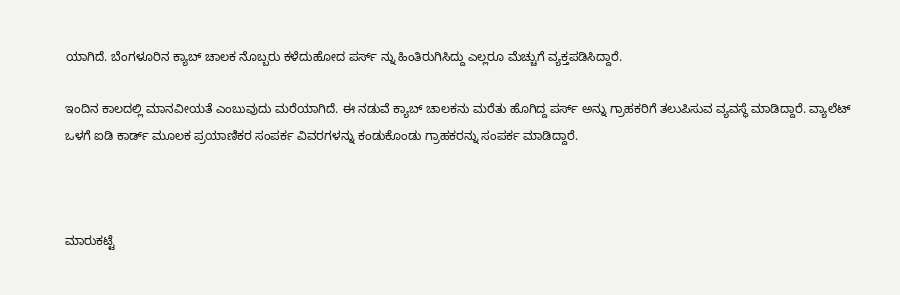ಯಾಗಿದೆ. ಬೆಂಗಳೂರಿನ ಕ್ಯಾಬ್ ಚಾಲಕ ನೊಬ್ಬರು‌ ಕಳೆದುಹೋದ ಪರ್ಸ್ ನ್ನು ಹಿಂತಿರುಗಿಸಿದ್ದು ಎಲ್ಲರೂ ಮೆಚ್ಚುಗೆ ವ್ಯಕ್ತಪಡಿಸಿದ್ದಾರೆ.

ಇಂದಿನ ಕಾಲದಲ್ಲಿ ಮಾನವೀಯತೆ ಎಂಬುವುದು ಮರೆಯಾಗಿದೆ. ಈ ನಡುವೆ ಕ್ಯಾಬ್ ಚಾಲಕನು ಮರೆತು ಹೊಗಿದ್ದ ಪರ್ಸ್ ಅನ್ನು ಗ್ರಾಹಕರಿಗೆ ತಲುಪಿಸುವ ವ್ಯವಸ್ಥೆ ಮಾಡಿದ್ದಾರೆ. ವ್ಯಾಲೆಟ್ ಒಳಗೆ ಐಡಿ ಕಾರ್ಡ್ ಮೂಲಕ ಪ್ರಯಾಣಿಕರ ಸಂಪರ್ಕ ವಿವರಗಳನ್ನು ಕಂಡುಕೊಂಡು ಗ್ರಾಹಕರನ್ನು ಸಂಪರ್ಕ ಮಾಡಿದ್ದಾರೆ.



ಮಾರುಕಟ್ಟೆ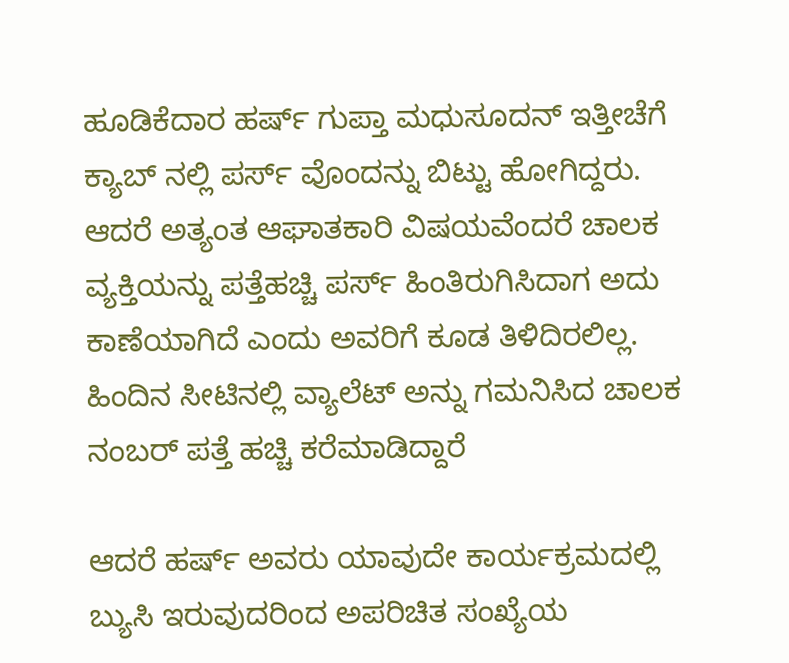ಹೂಡಿಕೆದಾರ ಹರ್ಷ್ ಗುಪ್ತಾ ಮಧುಸೂದನ್ ಇತ್ತೀಚೆಗೆ ಕ್ಯಾಬ್ ನಲ್ಲಿ ಪರ್ಸ್ ವೊಂದನ್ನು ಬಿಟ್ಟು ಹೋಗಿದ್ದರು. ಆದರೆ ಅತ್ಯಂತ ಆಘಾತಕಾರಿ ವಿಷಯವೆಂದರೆ ಚಾಲಕ ವ್ಯಕ್ತಿಯನ್ನು ಪತ್ತೆಹಚ್ಚಿ ಪರ್ಸ್ ಹಿಂತಿರುಗಿಸಿದಾಗ ಅದು ಕಾಣೆಯಾಗಿದೆ ಎಂದು ಅವರಿಗೆ ಕೂಡ ತಿಳಿದಿರಲಿಲ್ಲ. ಹಿಂದಿನ ಸೀಟಿನಲ್ಲಿ ವ್ಯಾಲೆಟ್ ಅನ್ನು ಗಮನಿಸಿದ ಚಾಲಕ ನಂಬರ್ ಪತ್ತೆ ಹಚ್ಚಿ ಕರೆಮಾಡಿದ್ದಾರೆ

ಆದರೆ ಹರ್ಷ್ ಅವರು ಯಾವುದೇ ಕಾರ್ಯಕ್ರಮದಲ್ಲಿ ಬ್ಯುಸಿ ಇರುವುದರಿಂದ ಅಪರಿಚಿತ ಸಂಖ್ಯೆಯ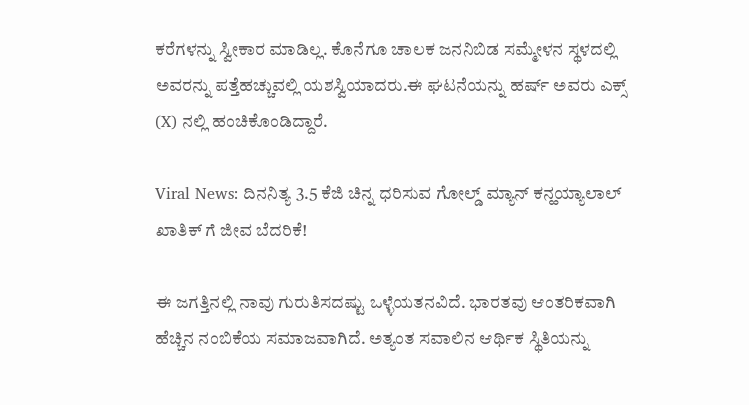ಕರೆಗಳನ್ನು ಸ್ವೀಕಾರ ಮಾಡಿಲ್ಲ. ಕೊನೆಗೂ ಚಾಲಕ ಜನನಿಬಿಡ ಸಮ್ಮೇಳನ ಸ್ಥಳದಲ್ಲಿ ಅವರನ್ನು ಪತ್ತೆಹಚ್ಚುವಲ್ಲಿ ಯಶಸ್ವಿಯಾದರು.ಈ ಘಟನೆಯನ್ನು ಹರ್ಷ್ ಅವರು ಎಕ್ಸ್ (X) ನಲ್ಲಿ ಹಂಚಿಕೊಂಡಿದ್ದಾರೆ.

Viral News: ದಿನನಿತ್ಯ 3.5 ಕೆಜಿ ಚಿನ್ನ ಧರಿಸುವ ಗೋಲ್ಡ್ ಮ್ಯಾನ್ ಕನ್ಹಯ್ಯಾಲಾಲ್ ಖಾತಿಕ್ ಗೆ ಜೀವ ಬೆದರಿಕೆ!

ಈ ಜಗತ್ತಿನಲ್ಲಿ ನಾವು ಗುರುತಿಸದಷ್ಟು ಒಳ್ಳೆಯತನವಿದೆ. ಭಾರತವು ಆಂತರಿಕವಾಗಿ ಹೆಚ್ಚಿನ ನಂಬಿಕೆಯ ಸಮಾಜವಾಗಿದೆ. ಅತ್ಯಂತ ಸವಾಲಿನ ಆರ್ಥಿಕ ಸ್ಥಿತಿಯನ್ನು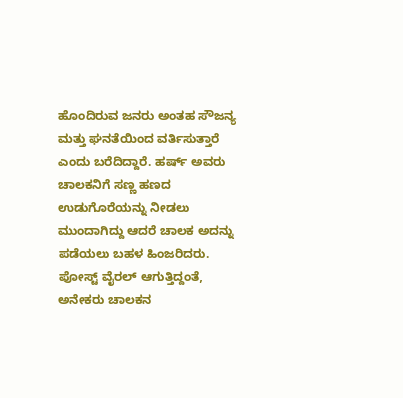ಹೊಂದಿರುವ ಜನರು ಅಂತಹ ಸೌಜನ್ಯ ಮತ್ತು ಘನತೆಯಿಂದ ವರ್ತಿಸುತ್ತಾರೆ ಎಂದು ಬರೆದಿದ್ದಾರೆ. ಹರ್ಷ್ ಅವರು ಚಾಲಕನಿಗೆ ಸಣ್ಣ ಹಣದ ಉಡುಗೊರೆಯನ್ನು ನೀಡಲು ಮುಂದಾಗಿದ್ದು ಆದರೆ ಚಾಲಕ‌ ಅದನ್ನು ಪಡೆಯಲು ಬಹಳ ಹಿಂಜರಿದರು. ಪೋಸ್ಟ್ ವೈರಲ್ ಆಗುತ್ತಿದ್ದಂತೆ, ಅನೇಕರು ಚಾಲಕನ‌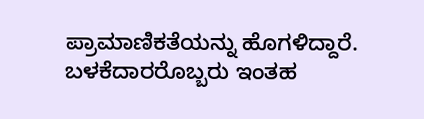ಪ್ರಾಮಾಣಿಕತೆಯನ್ನು ಹೊಗಳಿದ್ದಾರೆ. ಬಳಕೆದಾರರೊಬ್ಬರು ಇಂತಹ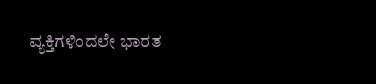ವ್ಯಕ್ತಿಗಳಿಂದಲೇ ಭಾರತ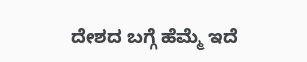ದೇಶದ ಬಗ್ಗೆ ಹೆಮ್ಮೆ ಇದೆ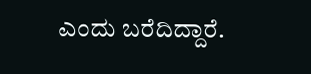ಎಂದು ಬರೆದಿದ್ದಾರೆ.